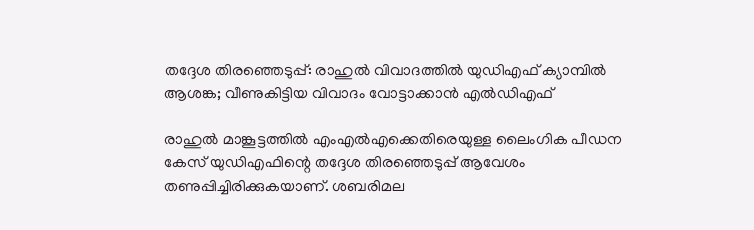തദ്ദേശ തിരഞ്ഞെടുപ്പ്: രാഹുല്‍ വിവാദത്തില്‍ യുഡിഎഫ് ക്യാമ്പില്‍ ആശങ്ക; വീണുകിട്ടിയ വിവാദം വോട്ടാക്കാന്‍ എല്‍ഡിഎഫ്

രാഹുല്‍ മാങ്കൂട്ടത്തില്‍ എംഎല്‍എക്കെതിരെയുള്ള ലൈംഗിക പീഡന കേസ് യുഡിഎഫിന്റെ തദ്ദേശ തിരഞ്ഞെടുപ്പ് ആവേശം തണുപ്പിച്ചിരിക്കുകയാണ്. ശബരിമല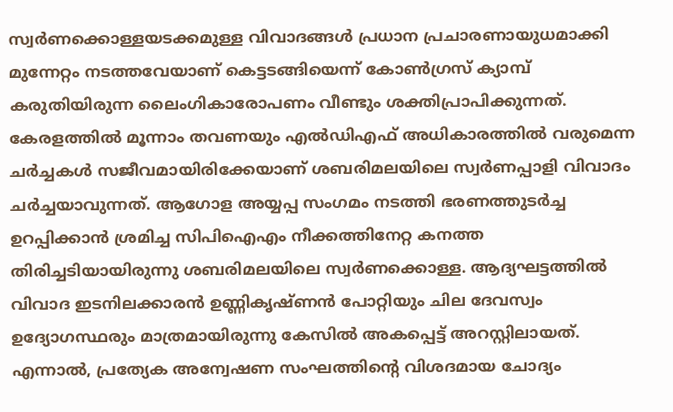സ്വര്‍ണക്കൊള്ളയടക്കമുള്ള വിവാദങ്ങള്‍ പ്രധാന പ്രചാരണായുധമാക്കി മുന്നേറ്റം നടത്തവേയാണ് കെട്ടടങ്ങിയെന്ന് കോണ്‍ഗ്രസ് ക്യാമ്പ് കരുതിയിരുന്ന ലൈംഗികാരോപണം വീണ്ടും ശക്തിപ്രാപിക്കുന്നത്. കേരളത്തില്‍ മൂന്നാം തവണയും എല്‍ഡിഎഫ് അധികാരത്തില്‍ വരുമെന്ന ചര്‍ച്ചകള്‍ സജീവമായിരിക്കേയാണ് ശബരിമലയിലെ സ്വര്‍ണപ്പാളി വിവാദം ചര്‍ച്ചയാവുന്നത്. ആഗോള അയ്യപ്പ സംഗമം നടത്തി ഭരണത്തുടര്‍ച്ച ഉറപ്പിക്കാന്‍ ശ്രമിച്ച സിപിഐഎം നീക്കത്തിനേറ്റ കനത്ത തിരിച്ചടിയായിരുന്നു ശബരിമലയിലെ സ്വര്‍ണക്കൊള്ള. ആദ്യഘട്ടത്തില്‍ വിവാദ ഇടനിലക്കാരന്‍ ഉണ്ണികൃഷ്ണന്‍ പോറ്റിയും ചില ദേവസ്വം ഉദ്യോഗസ്ഥരും മാത്രമായിരുന്നു കേസില്‍ അകപ്പെട്ട് അറസ്റ്റിലായത്. എന്നാല്‍, പ്രത്യേക അന്വേഷണ സംഘത്തിന്റെ വിശദമായ ചോദ്യം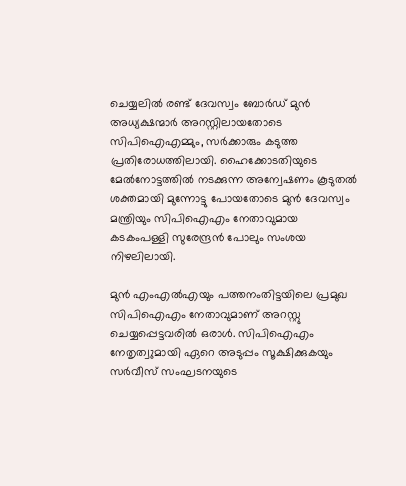ചെയ്യലില്‍ രണ്ട് ദേവസ്വം ബോര്‍ഡ് മുന്‍ അധ്യക്ഷന്മാര്‍ അറസ്റ്റിലായതോടെ സിപിഐഎമ്മും, സര്‍ക്കാരും കടുത്ത പ്രതിരോധത്തിലായി. ഹൈക്കോടതിയുടെ മേല്‍നോട്ടത്തില്‍ നടക്കുന്ന അന്വേഷണം കൂടുതല്‍ ശക്തമായി മുന്നോട്ടു പോയതോടെ മുന്‍ ദേവസ്വം മന്ത്രിയും സിപിഐഎം നേതാവുമായ കടകംപള്ളി സുരേന്ദ്രന്‍ പോലും സംശയ നിഴലിലായി.

മുന്‍ എംഎല്‍എയും പത്തനംതിട്ടയിലെ പ്രമുഖ സിപിഐഎം നേതാവുമാണ് അറസ്റ്റു ചെയ്യപ്പെട്ടവരില്‍ ഒരാള്‍. സിപിഐഎം നേതൃത്വുമായി ഏറെ അടുപ്പം സൂക്ഷിക്കുകയും സര്‍വീസ് സംഘടനയുടെ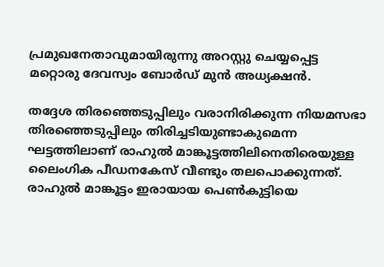പ്രമുഖനേതാവുമായിരുന്നു അറസ്റ്റു ചെയ്യപ്പെട്ട മറ്റൊരു ദേവസ്വം ബോര്‍ഡ് മുന്‍ അധ്യക്ഷന്‍.

തദ്ദേശ തിരഞ്ഞെടുപ്പിലും വരാനിരിക്കുന്ന നിയമസഭാ തിരഞ്ഞെടുപ്പിലും തിരിച്ചടിയുണ്ടാകുമെന്ന ഘട്ടത്തിലാണ് രാഹുല്‍ മാങ്കൂട്ടത്തിലിനെതിരെയുള്ള ലൈംഗിക പീഡനകേസ് വീണ്ടും തലപൊക്കുന്നത്. രാഹുല്‍ മാങ്കൂട്ടം ഇരായായ പെണ്‍കുട്ടിയെ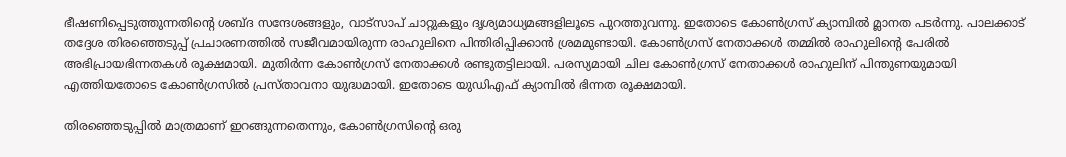ഭീഷണിപ്പെടുത്തുന്നതിന്റെ ശബ്ദ സന്ദേശങ്ങളും, വാട്സാപ് ചാറ്റുകളും ദൃശ്യമാധ്യമങ്ങളിലൂടെ പുറത്തുവന്നു. ഇതോടെ കോണ്‍ഗ്രസ് ക്യാമ്പില്‍ മ്ലാനത പടര്‍ന്നു. പാലക്കാട് തദ്ദേശ തിരഞ്ഞെടുപ്പ് പ്രചാരണത്തില്‍ സജീവമായിരുന്ന രാഹുലിനെ പിന്തിരിപ്പിക്കാന്‍ ശ്രമമുണ്ടായി. കോണ്‍ഗ്രസ് നേതാക്കള്‍ തമ്മില്‍ രാഹുലിന്റെ പേരില്‍ അഭിപ്രായഭിന്നതകള്‍ രൂക്ഷമായി. മുതിര്‍ന്ന കോണ്‍ഗ്രസ് നേതാക്കള്‍ രണ്ടുതട്ടിലായി. പരസ്യമായി ചില കോണ്‍ഗ്രസ് നേതാക്കള്‍ രാഹുലിന് പിന്തുണയുമായി എത്തിയതോടെ കോണ്‍ഗ്രസില്‍ പ്രസ്താവനാ യുദ്ധമായി. ഇതോടെ യുഡിഎഫ് ക്യാമ്പില്‍ ഭിന്നത രൂക്ഷമായി.

തിരഞ്ഞെടുപ്പില്‍ മാത്രമാണ് ഇറങ്ങുന്നതെന്നും, കോണ്‍ഗ്രസിന്റെ ഒരു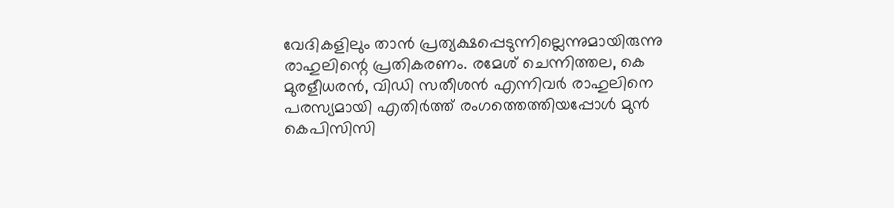വേദികളിലും താന്‍ പ്രത്യക്ഷപ്പെടുന്നില്ലെന്നുമായിരുന്നു രാഹുലിന്റെ പ്രതികരണം. രമേശ് ചെന്നിത്തല, കെ മുരളീധരന്‍, വിഡി സതീശന്‍ എന്നിവര്‍ രാഹുലിനെ പരസ്യമായി എതിര്‍ത്ത് രംഗത്തെത്തിയപ്പോള്‍ മുന്‍ കെപിസിസി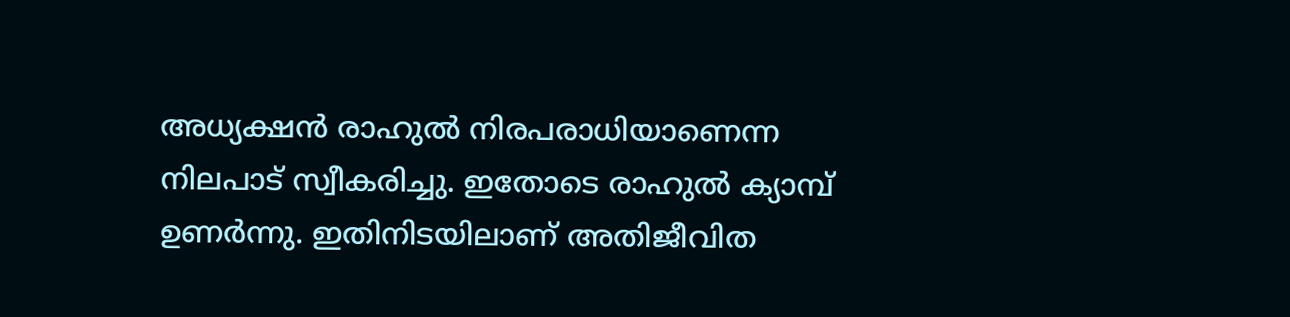അധ്യക്ഷന്‍ രാഹുല്‍ നിരപരാധിയാണെന്ന നിലപാട് സ്വീകരിച്ചു. ഇതോടെ രാഹുല്‍ ക്യാമ്പ് ഉണര്‍ന്നു. ഇതിനിടയിലാണ് അതിജീവിത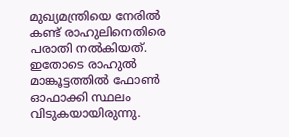മുഖ്യമന്ത്രിയെ നേരില്‍ കണ്ട് രാഹുലിനെതിരെ പരാതി നല്‍കിയത്. ഇതോടെ രാഹുല്‍ മാങ്കൂട്ടത്തില്‍ ഫോണ്‍ ഓഫാക്കി സ്ഥലം വിടുകയായിരുന്നു.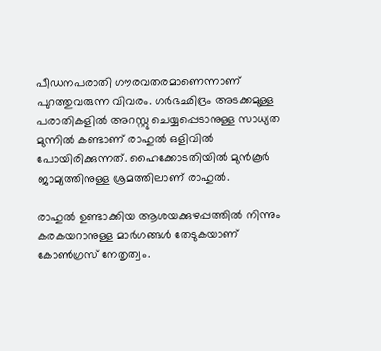പീഡനപരാതി ഗൗരവതരമാണെന്നാണ് പുറത്തുവരുന്ന വിവരം. ഗര്‍ഭഛിദ്രം അടക്കമുള്ള പരാതികളില്‍ അറസ്റ്റു ചെയ്യപ്പെടാനുള്ള സാധ്യത മുന്നില്‍ കണ്ടാണ് രാഹുല്‍ ഒളിവില്‍ പോയിരിക്കുന്നത്. ഹൈക്കോടതിയില്‍ മുന്‍കൂര്‍ ജാമ്യത്തിനുള്ള ശ്രമത്തിലാണ് രാഹുല്‍.

രാഹുല്‍ ഉണ്ടാക്കിയ ആശയക്കുഴപ്പത്തില്‍ നിന്നും കരകയറാനുള്ള മാര്‍ഗങ്ങള്‍ തേടുകയാണ് കോണ്‍ഗ്രസ് നേതൃത്വം.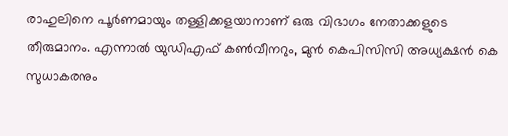രാഹുലിനെ പൂര്‍ണമായും തള്ളിക്കളയാനാണ് ഒരു വിഭാഗം നേതാക്കളുടെ തീരുമാനം. എന്നാല്‍ യുഡിഎഫ് കണ്‍വീനറും, മുന്‍ കെപിസിസി അധ്യക്ഷന്‍ കെ സുധാകരനും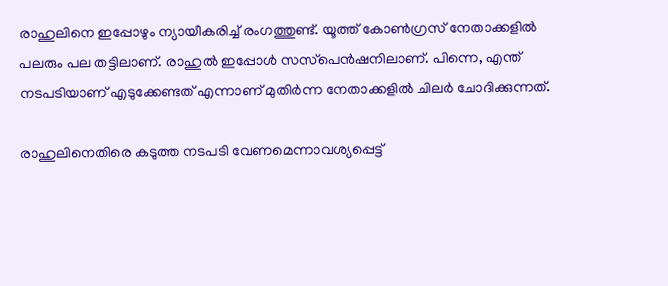രാഹുലിനെ ഇപ്പോഴും ന്യായീകരിച്ച് രംഗത്തുണ്ട്. യൂത്ത് കോണ്‍ഗ്രസ് നേതാക്കളില്‍ പലരും പല തട്ടിലാണ്. രാഹുല്‍ ഇപ്പോള്‍ സസ്‌പെന്‍ഷനിലാണ്. പിന്നെ, എന്ത് നടപടിയാണ് എടുക്കേണ്ടത് എന്നാണ് മുതിര്‍ന്ന നേതാക്കളില്‍ ചിലര്‍ ചോദിക്കുന്നത്.

രാഹുലിനെതിരെ കടുത്ത നടപടി വേണമെന്നാവശ്യപ്പെട്ട്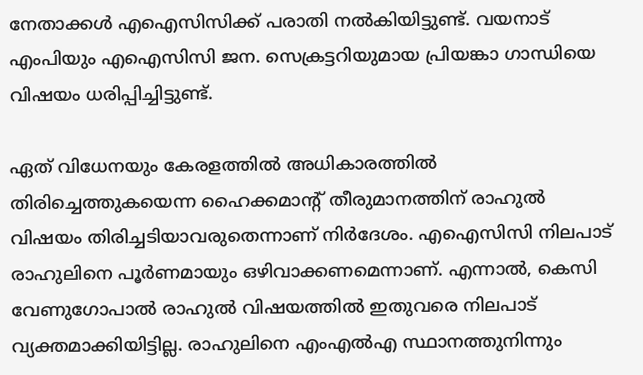നേതാക്കള്‍ എഐസിസിക്ക് പരാതി നല്‍കിയിട്ടുണ്ട്. വയനാട് എംപിയും എഐസിസി ജന. സെക്രട്ടറിയുമായ പ്രിയങ്കാ ഗാന്ധിയെ വിഷയം ധരിപ്പിച്ചിട്ടുണ്ട്.

ഏത് വിധേനയും കേരളത്തില്‍ അധികാരത്തില്‍ തിരിച്ചെത്തുകയെന്ന ഹൈക്കമാന്റ് തീരുമാനത്തിന് രാഹുല്‍ വിഷയം തിരിച്ചടിയാവരുതെന്നാണ് നിര്‍ദേശം. എഐസിസി നിലപാട് രാഹുലിനെ പൂര്‍ണമായും ഒഴിവാക്കണമെന്നാണ്. എന്നാല്‍, കെസി വേണുഗോപാല്‍ രാഹുല്‍ വിഷയത്തില്‍ ഇതുവരെ നിലപാട് വ്യക്തമാക്കിയിട്ടില്ല. രാഹുലിനെ എംഎല്‍എ സ്ഥാനത്തുനിന്നും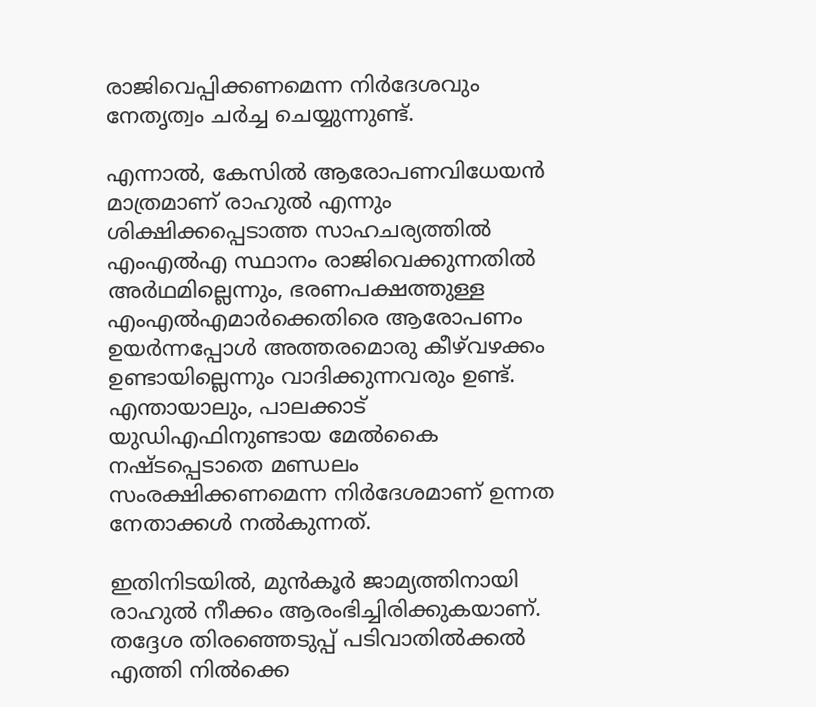രാജിവെപ്പിക്കണമെന്ന നിര്‍ദേശവും നേതൃത്വം ചര്‍ച്ച ചെയ്യുന്നുണ്ട്.

എന്നാല്‍, കേസില്‍ ആരോപണവിധേയന്‍ മാത്രമാണ് രാഹുല്‍ എന്നും ശിക്ഷിക്കപ്പെടാത്ത സാഹചര്യത്തില്‍ എംഎല്‍എ സ്ഥാനം രാജിവെക്കുന്നതില്‍ അര്‍ഥമില്ലെന്നും, ഭരണപക്ഷത്തുള്ള എംഎല്‍എമാര്‍ക്കെതിരെ ആരോപണം ഉയര്‍ന്നപ്പോള്‍ അത്തരമൊരു കീഴ്‌വഴക്കം ഉണ്ടായില്ലെന്നും വാദിക്കുന്നവരും ഉണ്ട്. എന്തായാലും, പാലക്കാട് യുഡിഎഫിനുണ്ടായ മേല്‍കൈ നഷ്ടപ്പെടാതെ മണ്ഡലം സംരക്ഷിക്കണമെന്ന നിര്‍ദേശമാണ് ഉന്നത നേതാക്കള്‍ നല്‍കുന്നത്.

ഇതിനിടയില്‍, മുന്‍കൂര്‍ ജാമ്യത്തിനായി രാഹുല്‍ നീക്കം ആരംഭിച്ചിരിക്കുകയാണ്. തദ്ദേശ തിരഞ്ഞെടുപ്പ് പടിവാതില്‍ക്കല്‍ എത്തി നില്‍ക്കെ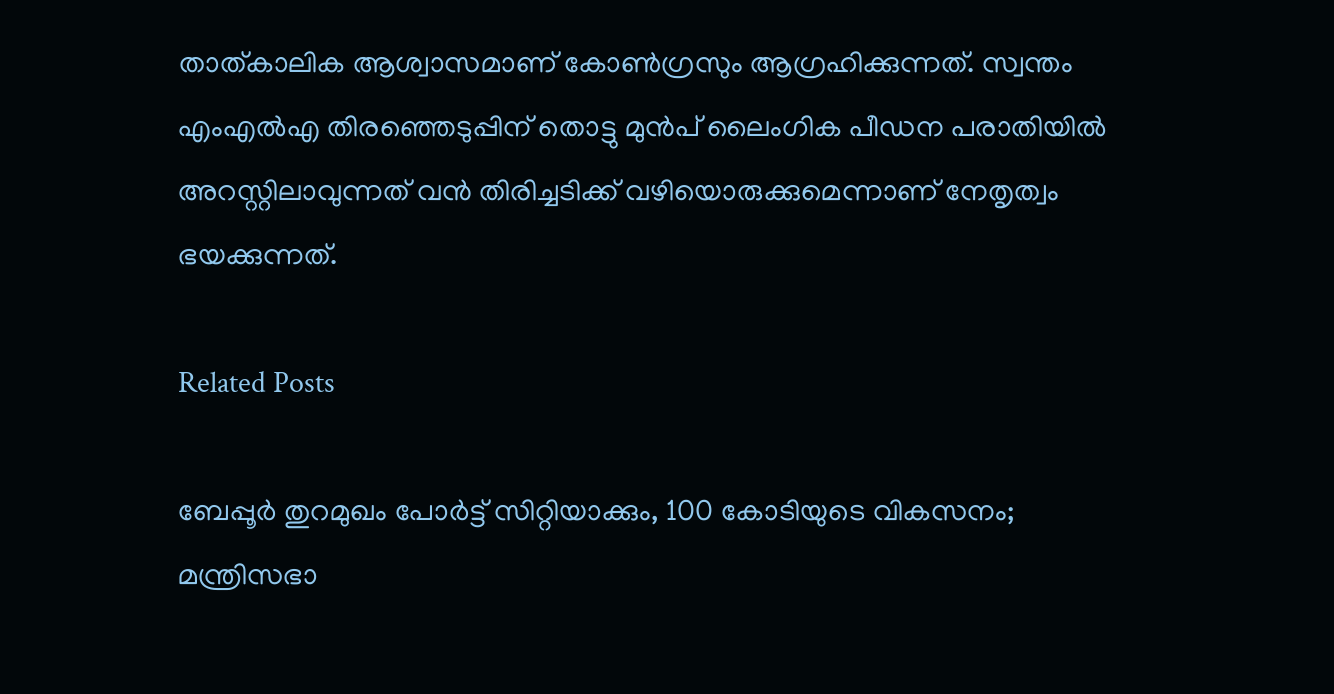താത്കാലിക ആശ്വാസമാണ് കോണ്‍ഗ്രസും ആഗ്രഹിക്കുന്നത്. സ്വന്തം എംഎല്‍എ തിരഞ്ഞെടുപ്പിന് തൊട്ടു മുന്‍പ് ലൈംഗിക പീഡന പരാതിയില്‍ അറസ്റ്റിലാവുന്നത് വന്‍ തിരിച്ചടിക്ക് വഴിയൊരുക്കുമെന്നാണ് നേതൃത്വം ഭയക്കുന്നത്.

Related Posts

ബേപ്പൂർ തുറമുഖം പോർട്ട് സിറ്റിയാക്കും, 100 കോടിയുടെ വികസനം; മന്ത്രിസഭാ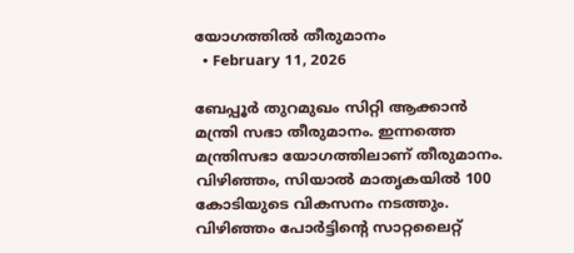യോഗത്തിൽ തീരുമാനം
  • February 11, 2026

ബേപ്പൂർ തുറമുഖം സിറ്റി ആക്കാൻ മന്ത്രി സഭാ തീരുമാനം. ഇന്നത്തെ മന്ത്രിസഭാ യോഗത്തിലാണ് തീരുമാനം. വിഴിഞ്ഞം, സിയാൽ മാതൃകയിൽ 100 കോടിയുടെ വികസനം നടത്തും. വിഴിഞ്ഞം പോർട്ടിന്റെ സാറ്റലൈറ്റ്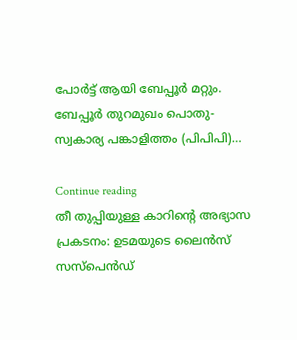പോർട്ട് ആയി ബേപ്പൂർ മറ്റും. ബേപ്പൂർ തുറമുഖം പൊതു-സ്വകാര്യ പങ്കാളിത്തം (പിപിപി)…

Continue reading
തീ തുപ്പിയുള്ള കാറിൻ്റെ അഭ്യാസ പ്രകടനം: ഉടമയുടെ ലൈൻസ് സസ്പെൻഡ്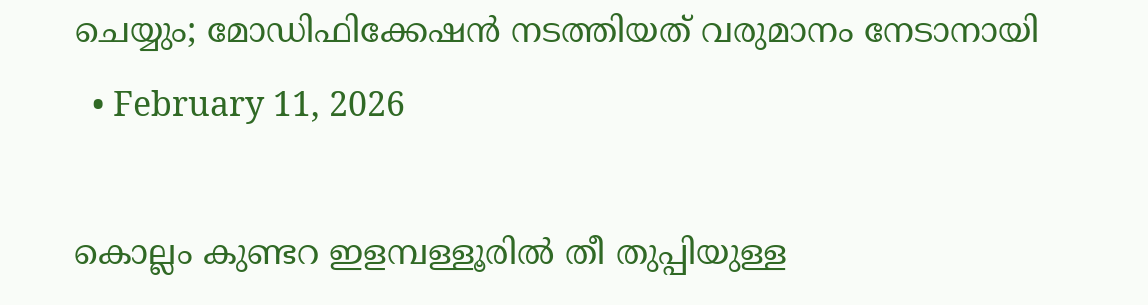ചെയ്യും; മോഡിഫിക്കേഷൻ നടത്തിയത് വരുമാനം നേടാനായി
  • February 11, 2026

കൊല്ലം കുണ്ടറ ഇളമ്പള്ളൂരിൽ തീ തുപ്പിയുള്ള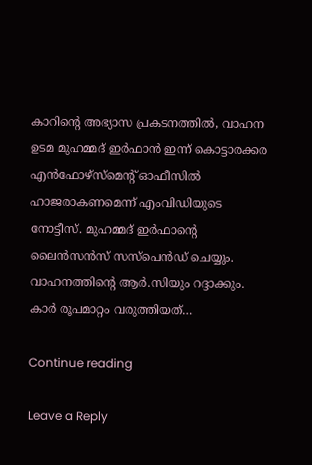കാറിന്റെ അഭ്യാസ പ്രകടനത്തിൽ, വാഹന ഉടമ മുഹമ്മദ് ഇർഫാൻ ഇന്ന് കൊട്ടാരക്കര എൻഫോഴ്സ്മെന്റ് ഓഫീസിൽ ഹാജരാകണമെന്ന് എംവിഡിയുടെ നോട്ടീസ്. മുഹമ്മദ് ഇർഫാന്റെ ലൈൻസൻസ് സസ്പെൻഡ് ചെയ്യും. വാഹനത്തിന്റെ ആർ.സിയും റദ്ദാക്കും. കാർ രൂപമാറ്റം വരുത്തിയത്…

Continue reading

Leave a Reply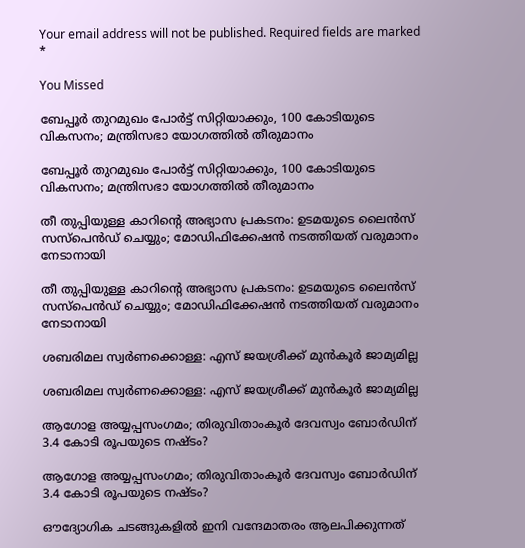Your email address will not be published. Required fields are marked *

You Missed

ബേപ്പൂർ തുറമുഖം പോർട്ട് സിറ്റിയാക്കും, 100 കോടിയുടെ വികസനം; മന്ത്രിസഭാ യോഗത്തിൽ തീരുമാനം

ബേപ്പൂർ തുറമുഖം പോർട്ട് സിറ്റിയാക്കും, 100 കോടിയുടെ വികസനം; മന്ത്രിസഭാ യോഗത്തിൽ തീരുമാനം

തീ തുപ്പിയുള്ള കാറിൻ്റെ അഭ്യാസ പ്രകടനം: ഉടമയുടെ ലൈൻസ് സസ്പെൻഡ് ചെയ്യും; മോഡിഫിക്കേഷൻ നടത്തിയത് വരുമാനം നേടാനായി

തീ തുപ്പിയുള്ള കാറിൻ്റെ അഭ്യാസ പ്രകടനം: ഉടമയുടെ ലൈൻസ് സസ്പെൻഡ് ചെയ്യും; മോഡിഫിക്കേഷൻ നടത്തിയത് വരുമാനം നേടാനായി

ശബരിമല സ്വർണക്കൊള്ള: എസ് ജയശ്രീക്ക് മുൻകൂർ ജാമ്യമില്ല

ശബരിമല സ്വർണക്കൊള്ള: എസ് ജയശ്രീക്ക് മുൻകൂർ ജാമ്യമില്ല

ആഗോള അയ്യപ്പസംഗമം; തിരുവിതാംകൂർ ദേവസ്വം ബോർഡിന് 3.4 കോടി രൂപയുടെ നഷ്ടം?

ആഗോള അയ്യപ്പസംഗമം; തിരുവിതാംകൂർ ദേവസ്വം ബോർഡിന് 3.4 കോടി രൂപയുടെ നഷ്ടം?

ഔദ്യോഗിക ചടങ്ങുകളിൽ ഇനി വന്ദേമാതരം ആലപിക്കുന്നത്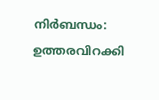നിർബന്ധം: ഉത്തരവിറക്കി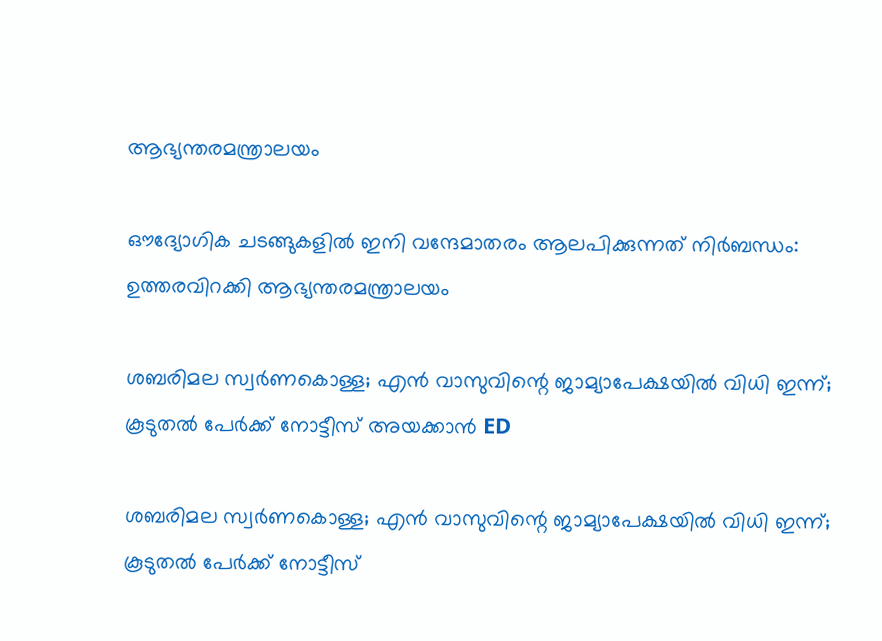ആഭ്യന്തരമന്ത്രാലയം

ഔദ്യോഗിക ചടങ്ങുകളിൽ ഇനി വന്ദേമാതരം ആലപിക്കുന്നത് നിർബന്ധം: ഉത്തരവിറക്കി ആഭ്യന്തരമന്ത്രാലയം

ശബരിമല സ്വർണകൊള്ള; എൻ വാസുവിന്റെ ജാമ്യാപേക്ഷയിൽ വിധി ഇന്ന്; കൂടുതൽ പേർക്ക് നോട്ടീസ് അയക്കാൻ ED

ശബരിമല സ്വർണകൊള്ള; എൻ വാസുവിന്റെ ജാമ്യാപേക്ഷയിൽ വിധി ഇന്ന്; കൂടുതൽ പേർക്ക് നോട്ടീസ്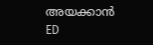അയക്കാൻ ED